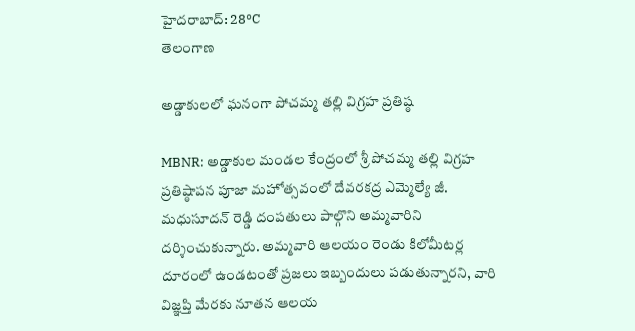హైదరాబాద్: 28°C
తెలంగాణ

అడ్డాకులలో ఘనంగా పోచమ్మ తల్లి విగ్రహ ప్రతిష్ఠ

MBNR: అడ్డాకుల మండల కేంద్రంలో శ్రీ పోచమ్మ తల్లి విగ్రహ ప్రతిష్ఠాపన పూజా మహోత్సవంలో దేవరకద్ర ఎమ్మెల్యే జీ. మధుసూదన్ రెడ్డి దంపతులు పాల్గొని అమ్మవారిని దర్శించుకున్నారు. అమ్మవారి ఆలయం రెండు కిలోమీటర్ల దూరంలో ఉండటంతో ప్రజలు ఇబ్బందులు పడుతున్నారని, వారి విజ్ఞప్తి మేరకు నూతన ఆలయ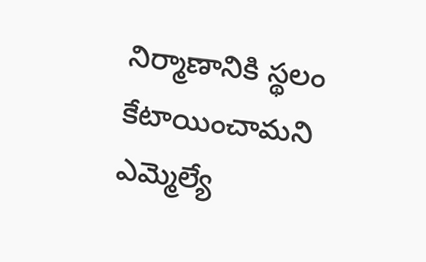నిర్మాణానికి స్థలం కేటాయించామని ఎమ్మెల్యే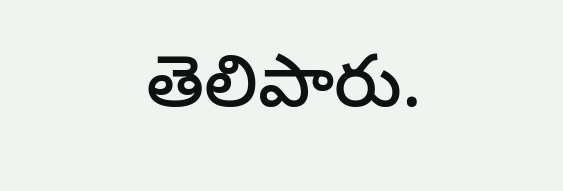తెలిపారు.